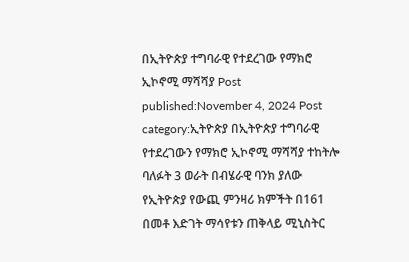በኢትዮጵያ ተግባራዊ የተደረገው የማክሮ ኢኮኖሚ ማሻሻያ Post published:November 4, 2024 Post category:ኢትዮጵያ በኢትዮጵያ ተግባራዊ የተደረገውን የማክሮ ኢኮኖሚ ማሻሻያ ተከትሎ ባለፉት 3 ወራት በብሄራዊ ባንክ ያለው የኢትዮጵያ የውጪ ምንዛሪ ክምችት በ161 በመቶ እድገት ማሳየቱን ጠቅላይ ሚኒስትር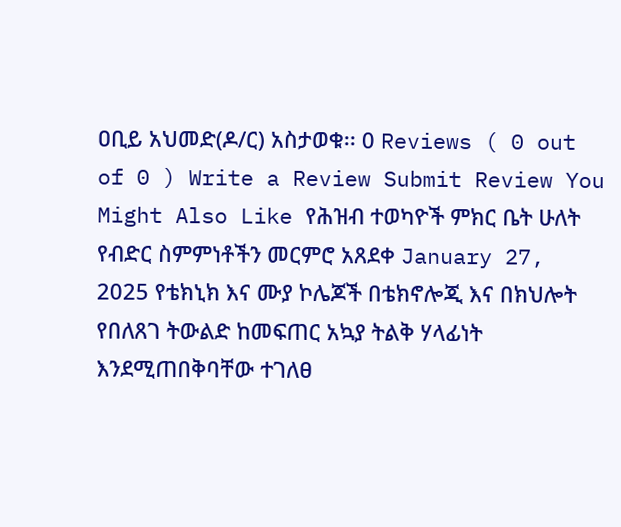ዐቢይ አህመድ(ዶ/ር) አስታወቁ፡፡ 0 Reviews ( 0 out of 0 ) Write a Review Submit Review You Might Also Like የሕዝብ ተወካዮች ምክር ቤት ሁለት የብድር ስምምነቶችን መርምሮ አጸደቀ January 27, 2025 የቴክኒክ እና ሙያ ኮሌጆች በቴክኖሎጂ እና በክህሎት የበለጸገ ትውልድ ከመፍጠር አኳያ ትልቅ ሃላፊነት እንደሚጠበቅባቸው ተገለፀ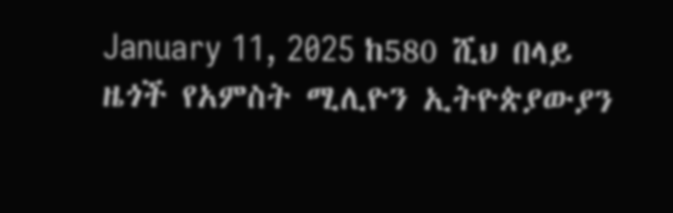January 11, 2025 ከ580 ሺህ በላይ ዜጎች የአምስት ሚሊዮን ኢትዮጵያውያን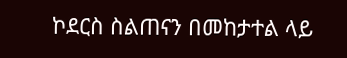ኮደርስ ስልጠናን በመከታተል ላይ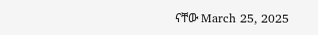ናቸው March 25, 2025